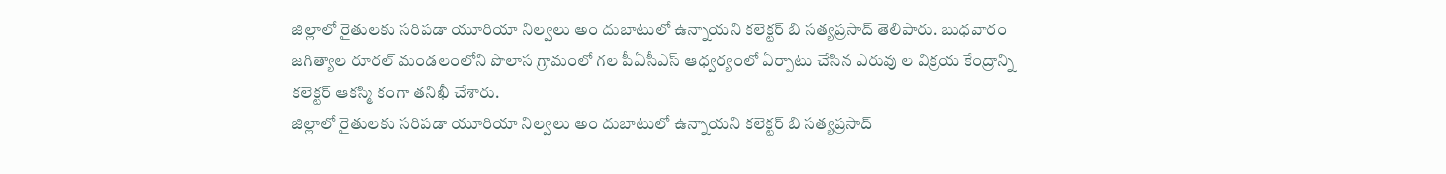జిల్లాలో రైతులకు సరిపడా యూరియా నిల్వలు అం దుబాటులో ఉన్నాయని కలెక్టర్ బి సత్యప్రసాద్ తెలిపారు. బుధవారం జగిత్యాల రూరల్ మండలంలోని పొలాస గ్రామంలో గల పీఏసీఎస్ ఆధ్వర్యంలో ఏర్పాటు చేసిన ఎరువు ల విక్రయ కేంద్రాన్ని కలెక్టర్ ఆకస్మి కంగా తనిఖీ చేశారు.
జిల్లాలో రైతులకు సరిపడా యూరియా నిల్వలు అం దుబాటులో ఉన్నాయని కలెక్టర్ బి సత్యప్రసాద్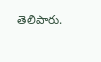తెలిపారు.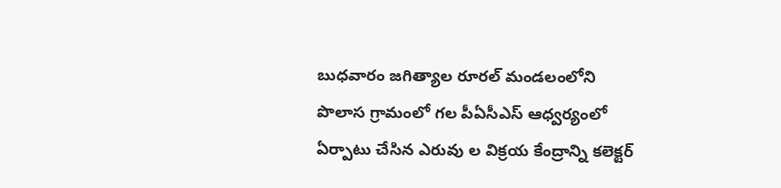బుధవారం జగిత్యాల రూరల్ మండలంలోని పొలాస గ్రామంలో గల పీఏసీఎస్ ఆధ్వర్యంలో ఏర్పాటు చేసిన ఎరువు ల విక్రయ కేంద్రాన్ని కలెక్టర్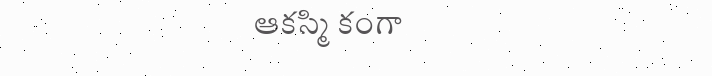ఆకస్మి కంగా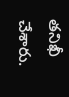తనిఖీ చేశారు.